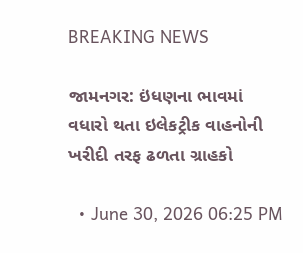BREAKING NEWS

જામનગર: ઇંધણના ભાવમાં વધારો થતા ઇલેકટ્રીક વાહનોની ખરીદી તરફ ઢળતા ગ્રાહકો

  • June 30, 2026 06:25 PM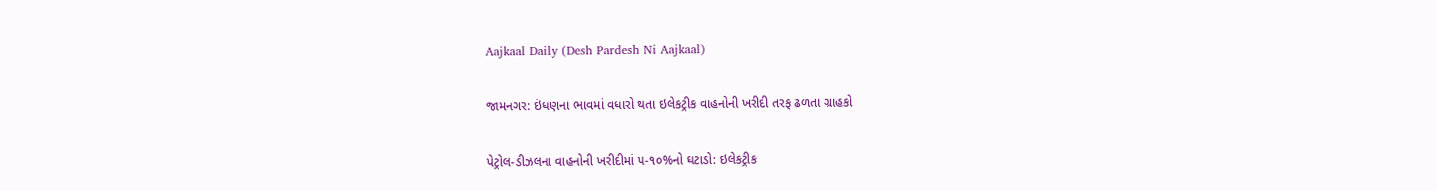Aajkaal Daily (Desh Pardesh Ni Aajkaal)

જામનગર: ઇંધણના ભાવમાં વધારો થતા ઇલેકટ્રીક વાહનોની ખરીદી તરફ ઢળતા ગ્રાહકો

પેટ્રોલ-ડીઝલના વાહનોની ખરીદીમાં ૫-૧૦%નો ઘટાડો: ઇલેકટ્રીક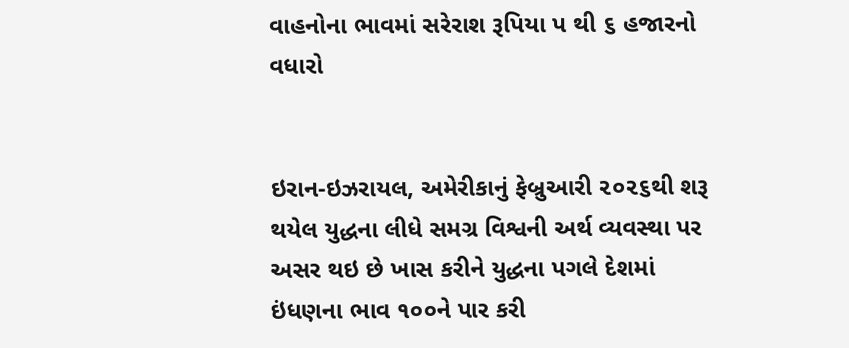વાહનોના ભાવમાં સરેરાશ રૂપિયા પ થી ૬ હજારનો વધારો


ઇરાન-ઇઝરાયલ, અમેરીકાનું ફેબ્રુઆરી ૨૦૨૬થી શરૂ થયેલ યુદ્ધના લીધે સમગ્ર વિશ્વની અર્થ વ્યવસ્થા પર અસર થઇ છે ખાસ કરીને યુદ્ધના પગલે દેશમાં ઇંધણના ભાવ ૧૦૦ને પાર કરી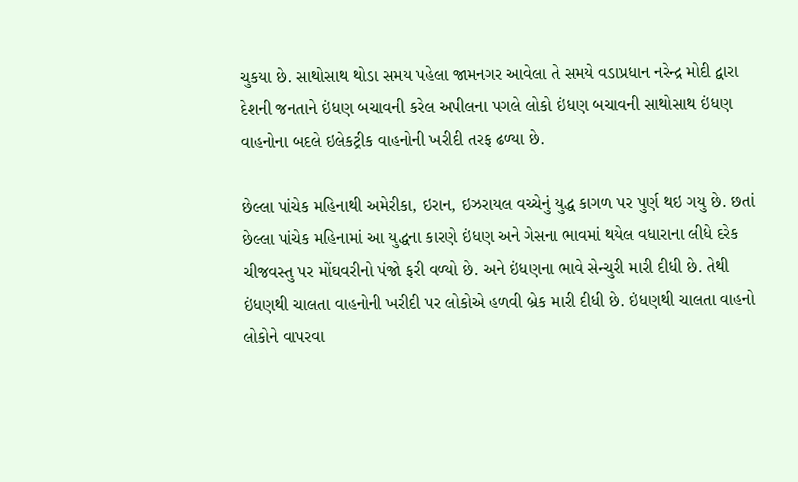ચુકયા છે. સાથોસાથ થોડા સમય પહેલા જામનગર આવેલા તે સમયે વડાપ્રધાન નરેન્દ્ર મોદી દ્વારા દેશની જનતાને ઇંધણ બચાવની કરેલ અપીલના પગલે લોકો ઇંધણ બચાવની સાથોસાથ ઇંધણ વાહનોના બદલે ઇલેકટ્રીક વાહનોની ખરીદી તરફ ઢળ્યા છે.

છેલ્લા પાંચેક મહિનાથી અમેરીકા, ઇરાન, ઇઝરાયલ વચ્ચેનું યુદ્ધ કાગળ પર પુર્ણ થઇ ગયુ છે. છતાં છેલ્લા પાંચેક મહિનામાં આ યુદ્ધના કારણે ઇંધણ અને ગેસના ભાવમાં થયેલ વધારાના લીધે દરેક ચીજવસ્તુ પર મોંઘવરીનો પંજો ફરી વળ્યો છે. અને ઇંધણના ભાવે સેન્ચુરી મારી દીધી છે. તેથી ઇંધણથી ચાલતા વાહનોની ખરીદી પર લોકોએ હળવી બ્રેક મારી દીધી છે. ઇંધણથી ચાલતા વાહનો લોકોને વાપરવા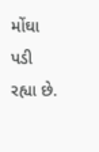મોંઘા પડી રહ્યા છે.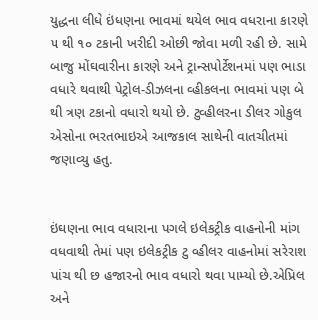યુદ્ધના લીધે ઇંધણના ભાવમાં થયેલ ભાવ વધરાના કારણે ૫ થી ૧૦ ટકાની ખરીદી ઓછી જોવા મળી રહી છે. સામે બાજુ મોંઘવારીના કારણે અને ટ્રાન્સપોર્ટેશનમાં પણ ભાડા વધારે થવાથી પેટ્રોલ-ડીઝલના વ્હીકલના ભાવમાં પણ બે થી ત્રણ ટકાનો વધારો થયો છે. ટુવ્હીલરના ડીલર ગોકુલ એસોના ભરતભાઇએ આજકાલ સાથેની વાતચીતમાં જણાવ્યુ હતુ.


ઇંઘણના ભાવ વધારાના પગલે ઇલેકટ્રીક વાહનોની માંગ વધવાથી તેમાં પણ ઇલેકટ્રીક ટુ વ્હીલર વાહનોમાં સરેરાશ પાંચ થી છ હજારનો ભાવ વધારો થવા પામ્યો છે.એપ્રિલ અને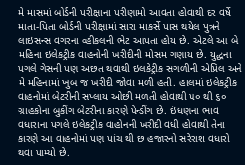મે માસમાં બોર્ડની પરીક્ષાના પરીણામો આવતા હોવાથી દર વર્ષે માતા-પિતા બોર્ડની પરીક્ષામાં સારા માકર્સે પાસ થયેલ પુત્રને લાઇસન્સ વગરના વ્હીકલની ભેટ આપતા હોય છે. એટલે આ બે મહિના ઇલેકટ્રીક વાહનોની ખરીદીની મોસમ ગણાય છે. યુદ્ધના પગલે ગેસની પણ અછત થવાથી ઇલકેટ્રીક સગળીની એપ્રિલ અને મે મહિનામાં ખુબ જ ખરીદી જોવા મળી હતી. હાલમાં ઇલેકટ્રીક વાહનોમાં બેટરીની સપ્લાય ઓછી મળતી હોવાથી ૫૦ થી ૬૦ ગ્રાહકોના બુકીંગ બેટરીના કારણે પેન્ડીંગ છે. ઇંધણના ભાવ વધારાના પગલે ઇલેકટ્રીક વાહોનની ખરીદી વધી હોવાથી તેના કારણે આ વાહનોમાં પણ પાંચ થી છ હજારનો સરેરાશ વધારો થવા પામ્યો છે.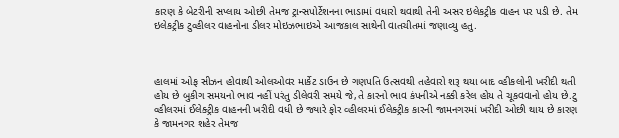કારણ કે બેટરીની સપ્લાય ઓછી તેમજ ટ્રાન્સપોર્ટેશનના ભાડામાં વધારો થવાથી તેની અસર ઇલેકટ્રીક વાહન પર પડી છે. તેમ ઇલેકટ્રીક ટુવ્હીલર વાહનોના ડીલર મોઇઝભાઇએ આજકાલ સાથેની વાતચીતમાં જણાવ્યુ હતુ.



હાલમાં ઓફ સીઝન હોવાથી ઓલઓવર માર્કેટ ડાઉન છે ગણપતિ ઉત્સવથી તહેવારો શરૂ થયા બાદ વ્હીકલોની ખરીદી થતી હોય છે બુકીગ સમયનો ભાવ નહીં પરંતુ ડીલેવરી સમયે જે,તે કારનો ભાવ કંપનીએ નક્કી કરેલ હોય તે ચૂકવવાનો હોય છે.ટુ વ્હીલરમાં ઈલેક્ટ્રીક વાહનની ખરીદી વધી છે જ્યારે ફોર વ્હીલરમાં ઈલેક્ટ્રીક કારની જામનગરમાં ખરીદી ઓછી થાય છે કારણ કે જામનગર શહેર તેમજ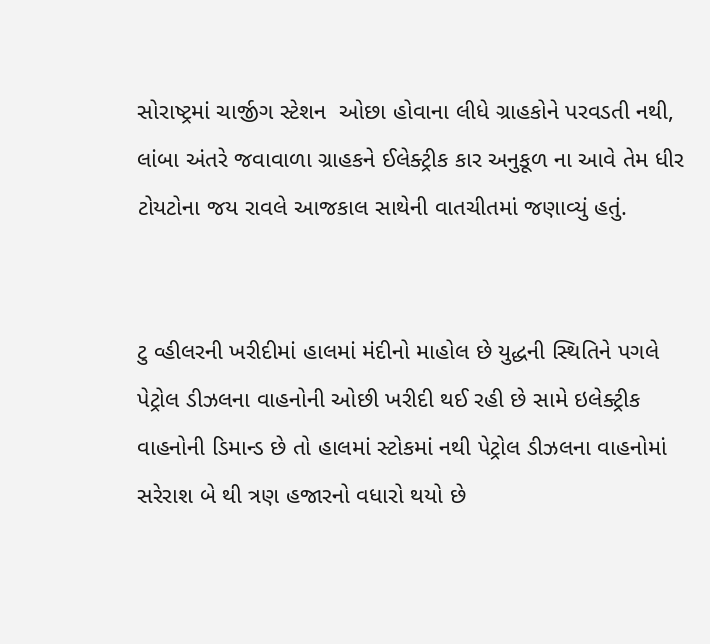સોરાષ્ટ્રમાં ચાર્જીગ સ્ટેશન  ઓછા હોવાના લીધે ગ્રાહકોને પરવડતી નથી, લાંબા અંતરે જવાવાળા ગ્રાહકને ઈલેક્ટ્રીક કાર અનુકૂળ ના આવે તેમ ધીર ટોયટોના જય રાવલે આજકાલ સાથેની વાતચીતમાં જણાવ્યું હતું.


ટુ વ્હીલરની ખરીદીમાં હાલમાં મંદીનો માહોલ છે યુદ્ધની સ્થિતિને પગલે પેટ્રોલ ડીઝલના વાહનોની ઓછી ખરીદી થઈ રહી છે સામે ઇલેક્ટ્રીક વાહનોની ડિમાન્ડ છે તો હાલમાં સ્ટોકમાં નથી પેટ્રોલ ડીઝલના વાહનોમાં સરેરાશ બે થી ત્રણ હજારનો વધારો થયો છે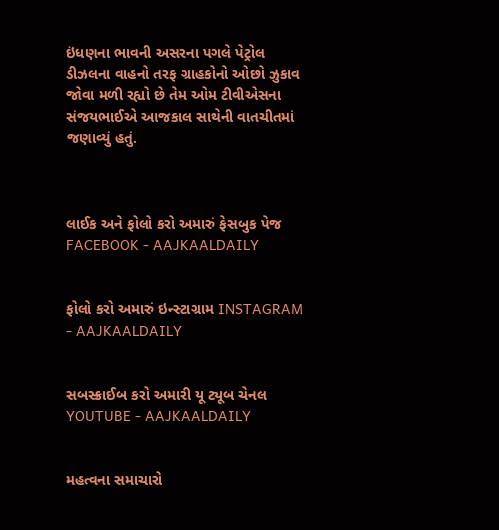ઇંધણના ભાવની અસરના પગલે પેટ્રોલ ડીઝલના વાહનો તરફ ગ્રાહકોનો ઓછો ઝુકાવ જોવા મળી રહ્યો છે તેમ ઓમ ટીવીએસના સંજયભાઈએ આજકાલ સાથેની વાતચીતમાં જણાવ્યું હતું.



લાઈક અને ફોલો કરો અમારું ફેસબુક પેજ FACEBOOK - AAJKAALDAILY


ફોલો કરો અમારું ઇન્સ્ટાગ્રામ INSTAGRAM - AAJKAALDAILY


સબસ્ક્રાઈબ કરો અમારી યૂ ટ્યૂબ ચેનલ YOUTUBE - AAJKAALDAILY


મહત્વના સમાચારો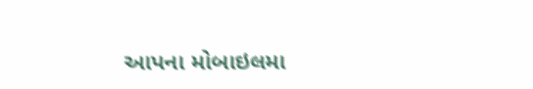આપના મોબાઇલમા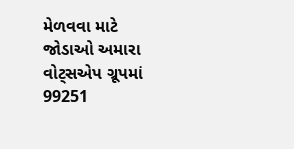મેળવવા માટે જોડાઓ અમારા વોટ્સએપ ગ્રૂપમાં  99251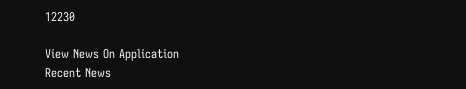12230

View News On Application
Recent News